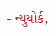- ન્યુયોર્ક,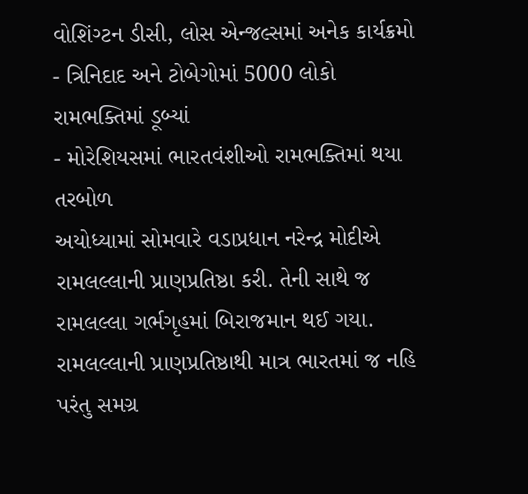વોશિંગ્ટન ડીસી, લોસ એન્જલ્સમાં અનેક કાર્યક્રમો
- ત્રિનિદાદ અને ટોબેગોમાં 5000 લોકો રામભક્તિમાં ડૂબ્યાં
- મોરેશિયસમાં ભારતવંશીઓ રામભક્તિમાં થયા તરબોળ
અયોધ્યામાં સોમવારે વડાપ્રધાન નરેન્દ્ર મોદીએ રામલલ્લાની પ્રાણપ્રતિષ્ઠા કરી. તેની સાથે જ રામલલ્લા ગર્ભગૃહમાં બિરાજમાન થઈ ગયા. રામલલ્લાની પ્રાણપ્રતિષ્ઠાથી માત્ર ભારતમાં જ નહિ પરંતુ સમગ્ર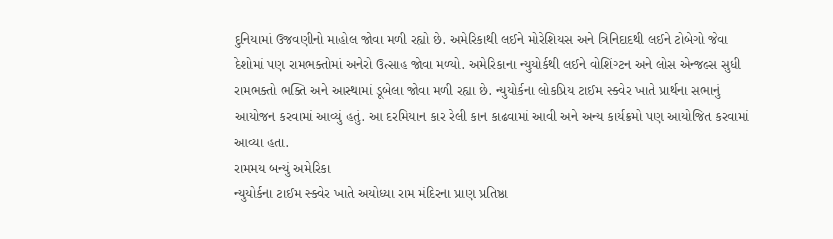દુનિયામાં ઉજવણીનો માહોલ જોવા મળી રહ્યો છે. અમેરિકાથી લઈને મોરેશિયસ અને ત્રિનિદાદથી લઈને ટોબેગો જેવા દેશોમાં પણ રામભક્તોમાં અનેરો ઉત્સાહ જોવા મળ્યો. અમેરિકાના ન્યુયોર્કથી લઈને વોશિંગ્ટન અને લોસ એન્જલ્સ સુધી રામભક્તો ભક્તિ અને આસ્થામાં ડૂબેલા જોવા મળી રહ્યા છે. ન્યુયોર્કના લોકપ્રિય ટાઈમ સ્ક્વેર ખાતે પ્રાર્થના સભાનું આયોજન કરવામાં આવ્યું હતું. આ દરમિયાન કાર રેલી કાન કાઢવામાં આવી અને અન્ય કાર્યક્રમો પણ આયોજિત કરવામાં આવ્યા હતા.
રામમય બન્યું અમેરિકા
ન્યુયોર્કના ટાઈમ સ્ક્વેર ખાતે અયોધ્યા રામ મંદિરના પ્રાણ પ્રતિષ્ઠા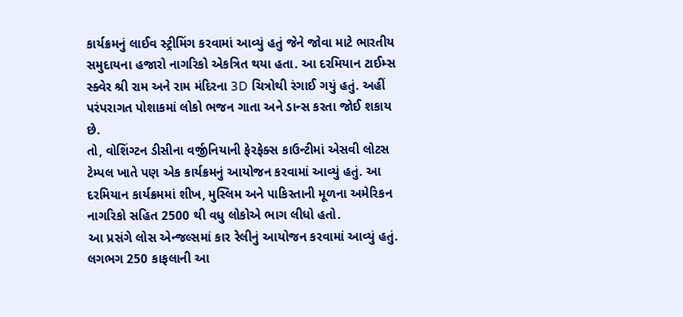કાર્યક્રમનું લાઈવ સ્ટ્રીમિંગ કરવામાં આવ્યું હતું જેને જોવા માટે ભારતીય સમુદાયના હજારો નાગરિકો એકત્રિત થયા હતા. આ દરમિયાન ટાઈમ્સ સ્ક્વેર શ્રી રામ અને રામ મંદિરના 3D ચિત્રોથી રંગાઈ ગયું હતું. અહીં પરંપરાગત પોશાકમાં લોકો ભજન ગાતા અને ડાન્સ કરતા જોઈ શકાય છે.
તો, વોશિંગ્ટન ડીસીના વર્જીનિયાની ફેરફેક્સ કાઉન્ટીમાં એસવી લોટસ ટેમ્પલ ખાતે પણ એક કાર્યક્રમનું આયોજન કરવામાં આવ્યું હતું. આ દરમિયાન કાર્યક્રમમાં શીખ, મુસ્લિમ અને પાકિસ્તાની મૂળના અમેરિકન નાગરિકો સહિત 2500 થી વધુ લોકોએ ભાગ લીધો હતો.
આ પ્રસંગે લોસ એન્જલ્સમાં કાર રેલીનું આયોજન કરવામાં આવ્યું હતું. લગભગ 250 કાફલાની આ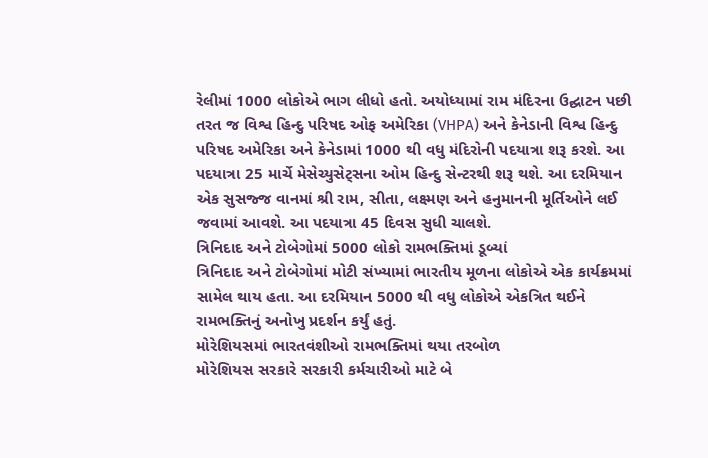રેલીમાં 1000 લોકોએ ભાગ લીધો હતો. અયોધ્યામાં રામ મંદિરના ઉદ્ઘાટન પછી તરત જ વિશ્વ હિન્દુ પરિષદ ઓફ અમેરિકા (VHPA) અને કેનેડાની વિશ્વ હિન્દુ પરિષદ અમેરિકા અને કેનેડામાં 1000 થી વધુ મંદિરોની પદયાત્રા શરૂ કરશે. આ પદયાત્રા 25 માર્ચે મેસેચ્યુસેટ્સના ઓમ હિન્દુ સેન્ટરથી શરૂ થશે. આ દરમિયાન એક સુસજ્જ વાનમાં શ્રી રામ, સીતા, લક્ષ્મણ અને હનુમાનની મૂર્તિઓને લઈ જવામાં આવશે. આ પદયાત્રા 45 દિવસ સુધી ચાલશે.
ત્રિનિદાદ અને ટોબેગોમાં 5000 લોકો રામભક્તિમાં ડૂબ્યાં
ત્રિનિદાદ અને ટોબેગોમાં મોટી સંખ્યામાં ભારતીય મૂળના લોકોએ એક કાર્યક્રમમાં સામેલ થાય હતા. આ દરમિયાન 5000 થી વધુ લોકોએ એકત્રિત થઈને રામભક્તિનું અનોખુ પ્રદર્શન કર્યું હતું.
મોરેશિયસમાં ભારતવંશીઓ રામભક્તિમાં થયા તરબોળ
મોરેશિયસ સરકારે સરકારી કર્મચારીઓ માટે બે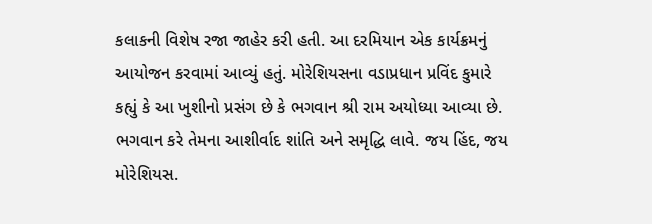કલાકની વિશેષ રજા જાહેર કરી હતી. આ દરમિયાન એક કાર્યક્રમનું આયોજન કરવામાં આવ્યું હતું. મોરેશિયસના વડાપ્રધાન પ્રવિંદ કુમારે કહ્યું કે આ ખુશીનો પ્રસંગ છે કે ભગવાન શ્રી રામ અયોધ્યા આવ્યા છે. ભગવાન કરે તેમના આશીર્વાદ શાંતિ અને સમૃદ્ધિ લાવે. જય હિંદ, જય મોરેશિયસ.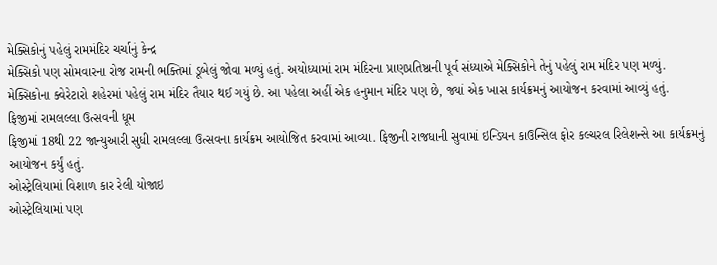મેક્સિકોનું પહેલું રામમંદિર ચર્ચાનું કેન્દ્ર
મેક્સિકો પણ સોમવારના રોજ રામની ભક્તિમાં ડૂબેલું જોવા મળ્યું હતું. અયોધ્યામાં રામ મંદિરના પ્રાણપ્રતિષ્ઠાની પૂર્વ સંધ્યાએ મેક્સિકોને તેનું પહેલું રામ મંદિર પણ મળ્યું. મેક્સિકોના ક્વેરેટારો શહેરમાં પહેલું રામ મંદિર તૈયાર થઈ ગયું છે. આ પહેલા અહીં એક હનુમાન મંદિર પણ છે, જ્યાં એક ખાસ કાર્યક્રમનું આયોજન કરવામાં આવ્યું હતું.
ફિજીમાં રામલલ્લા ઉત્સવની ધૂમ
ફિજીમાં 18થી 22 જાન્યુઆરી સુધી રામલલ્લા ઉત્સવના કાર્યક્રમ આયોજિત કરવામાં આવ્યા. ફિજીની રાજધાની સુવામાં ઇન્ડિયન કાઉન્સિલ ફોર કલ્ચરલ રિલેશન્સે આ કાર્યક્રમનું આયોજન કર્યું હતું.
ઓસ્ટ્રેલિયામાં વિશાળ કાર રેલી યોજાઇ
ઓસ્ટ્રેલિયામાં પણ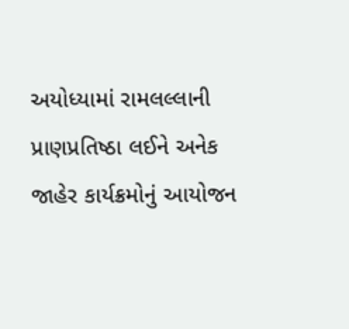અયોધ્યામાં રામલલ્લાની પ્રાણપ્રતિષ્ઠા લઈને અનેક જાહેર કાર્યક્રમોનું આયોજન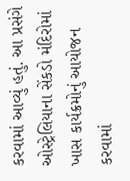કરવામાં આવ્યું હતું. આ પ્રસંગે ઓસ્ટ્રેલિયાના સેંકડો મંદિરોમાં ખાસ કાર્યક્રમોનું આયોજન કરવામાં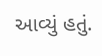આવ્યું હતું.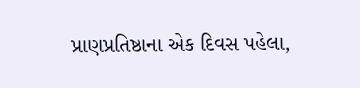પ્રાણપ્રતિષ્ઠાના એક દિવસ પહેલા,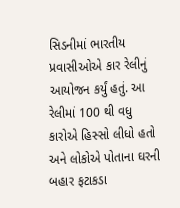સિડનીમાં ભારતીય પ્રવાસીઓએ કાર રેલીનું આયોજન કર્યું હતું. આ રેલીમાં 100 થી વધુ કારોએ હિસ્સો લીધો હતો અને લોકોએ પોતાના ઘરની બહાર ફટાકડા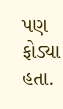પણ ફોડ્યા હતા.